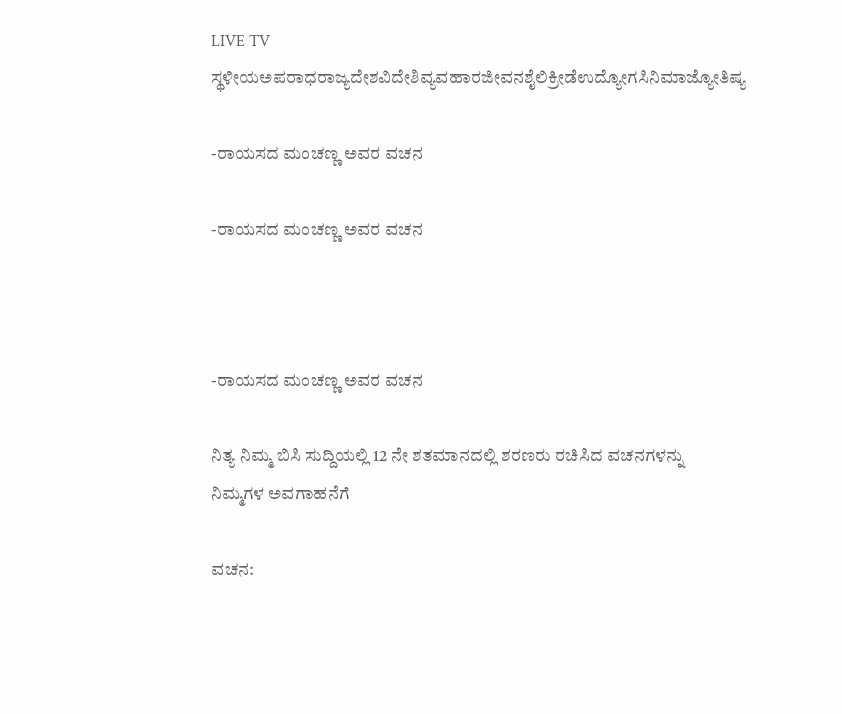LIVE TV ಸ್ಥಳೀಯಅಪರಾಧರಾಜ್ಯದೇಶವಿದೇಶಿವ್ಯವಹಾರಜೀವನಶೈಲಿಕ್ರೀಡೆಉದ್ಯೋಗಸಿನಿಮಾಜ್ಯೋತಿಷ್ಯ

-ರಾಯಸದ ಮಂಚಣ್ಣ ಅವರ ವಚನ

-ರಾಯಸದ ಮಂಚಣ್ಣ ಅವರ ವಚನ



-ರಾಯಸದ ಮಂಚಣ್ಣ ಅವರ ವಚನ

ನಿತ್ಯ ನಿಮ್ಮ ಬಿಸಿ ಸುದ್ದಿಯಲ್ಲಿ 12 ನೇ ಶತಮಾನದಲ್ಲಿ ಶರಣರು ರಚಿಸಿದ ವಚನಗಳನ್ನು   ನಿಮ್ಮಗಳ ಅವಗಾಹನೆಗೆ

ವಚನ: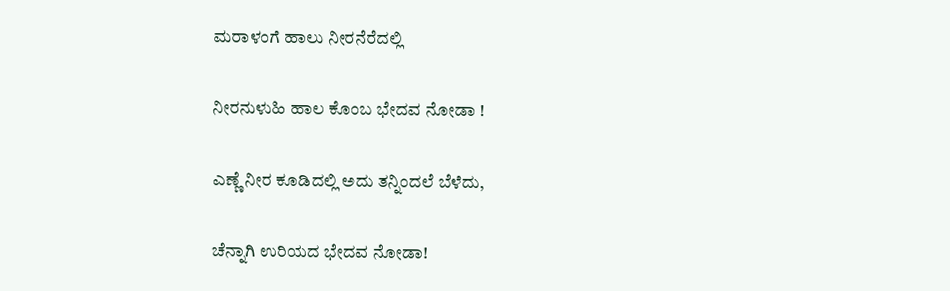ಮರಾಳಂಗೆ ಹಾಲು ನೀರನೆರೆದಲ್ಲಿ

ನೀರನುಳುಹಿ ಹಾಲ ಕೊಂಬ ಭೇದವ ನೋಡಾ !

ಎಣ್ಣೆ ನೀರ ಕೂಡಿದಲ್ಲಿ ಅದು ತನ್ನಿಂದಲೆ ಬೆಳೆದು,

ಚೆನ್ನಾಗಿ ಉರಿಯದ ಭೇದವ ನೋಡಾ!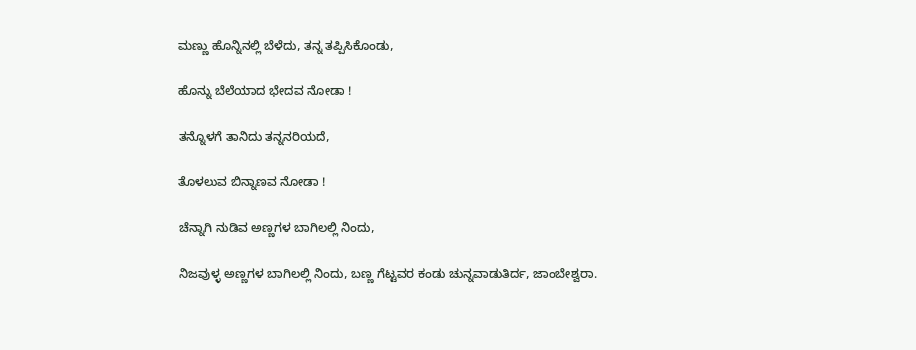ಮಣ್ಣು ಹೊನ್ನಿನಲ್ಲಿ ಬೆಳೆದು, ತನ್ನ ತಪ್ಪಿಸಿಕೊಂಡು,

ಹೊನ್ನು ಬೆಲೆಯಾದ ಭೇದವ ನೋಡಾ !

ತನ್ನೊಳಗೆ ತಾನಿದು ತನ್ನನರಿಯದೆ,

ತೊಳಲುವ ಬಿನ್ನಾಣವ ನೋಡಾ !

ಚೆನ್ನಾಗಿ ನುಡಿವ ಅಣ್ಣಗಳ ಬಾಗಿಲಲ್ಲಿ ನಿಂದು,

ನಿಜವುಳ್ಳ ಅಣ್ಣಗಳ ಬಾಗಿಲಲ್ಲಿ ನಿಂದು, ಬಣ್ಣ ಗೆಟ್ಟವರ ಕಂಡು ಚುನ್ನವಾಡುತಿರ್ದ, ಜಾಂಬೇಶ್ವರಾ.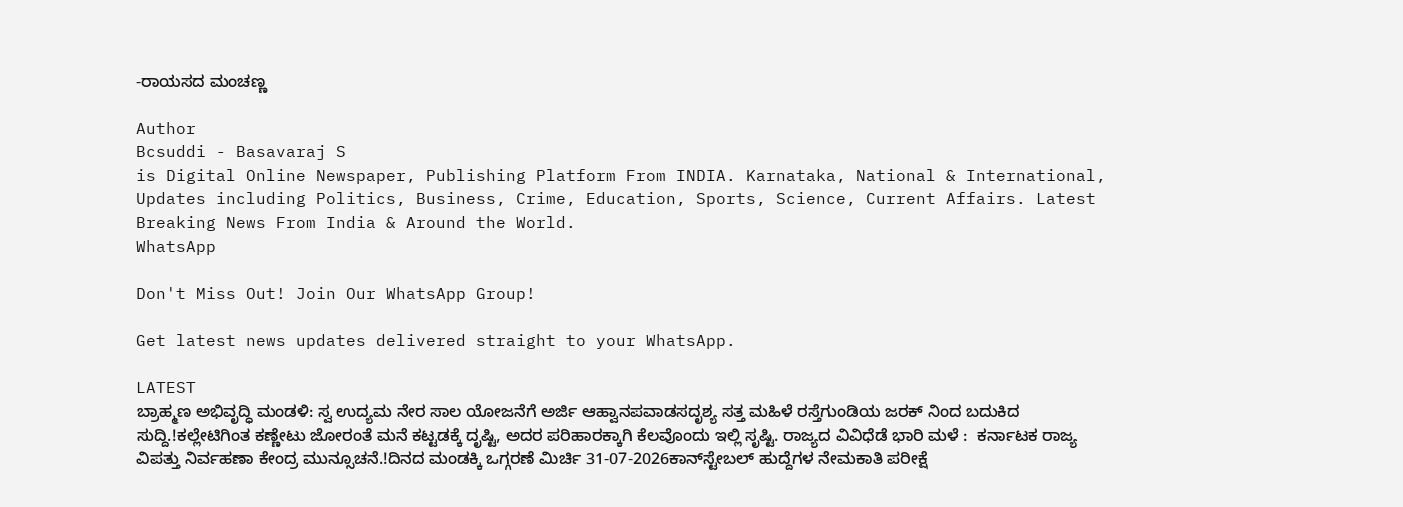-ರಾಯಸದ ಮಂಚಣ್ಣ

Author
Bcsuddi - Basavaraj S
is Digital Online Newspaper, Publishing Platform From INDIA. Karnataka, National & International, Updates including Politics, Business, Crime, Education, Sports, Science, Current Affairs. Latest Breaking News From India & Around the World.
WhatsApp

Don't Miss Out! Join Our WhatsApp Group!

Get latest news updates delivered straight to your WhatsApp.

LATEST
ಬ್ರಾಹ್ಮಣ ಅಭಿವೃದ್ಧಿ ಮಂಡಳಿ: ಸ್ವ ಉದ್ಯಮ ನೇರ ಸಾಲ ಯೋಜನೆಗೆ ಅರ್ಜಿ ಆಹ್ವಾನಪವಾಡಸದೃಶ್ಯ ಸತ್ತ ಮಹಿಳೆ ರಸ್ತೆಗುಂಡಿಯ ಜರಕ್ ನಿಂದ ಬದುಕಿದ ಸುದ್ದಿ.!ಕಲ್ಲೇಟಿಗಿಂತ ಕಣ್ಣೇಟು ಜೋರಂತೆ ಮನೆ ಕಟ್ಟಡಕ್ಕೆ ದೃಷ್ಟಿ, ಅದರ ಪರಿಹಾರಕ್ಕಾಗಿ ಕೆಲವೊಂದು ಇಲ್ಲಿ ಸೃಷ್ಟಿ. ರಾಜ್ಯದ ವಿವಿಧೆಡೆ ಭಾರಿ ಮಳೆ :  ಕರ್ನಾಟಕ ರಾಜ್ಯ ವಿಪತ್ತು ನಿರ್ವಹಣಾ ಕೇಂದ್ರ ಮುನ್ಸೂಚನೆ.!ದಿನದ ಮಂಡಕ್ಕಿ ಒಗ್ಗರಣೆ ಮಿರ್ಚಿ 31-07-2026ಕಾನ್‍ಸ್ಟೇಬಲ್ ಹುದ್ದೆಗಳ ನೇಮಕಾತಿ ಪರೀಕ್ಷೆ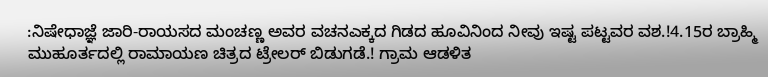:ನಿಷೇಧಾಜ್ಞೆ ಜಾರಿ-ರಾಯಸದ ಮಂಚಣ್ಣ ಅವರ ವಚನಎಕ್ಕದ ಗಿಡದ ಹೂವಿನಿಂದ ನೀವು ಇಷ್ಟ ಪಟ್ಟವರ ವಶ.!4.15ರ ಬ್ರಾಹ್ಮಿ ಮುಹೂರ್ತದಲ್ಲಿ ರಾಮಾಯಣ ಚಿತ್ರದ ಟ್ರೇಲರ್ ಬಿಡುಗಡೆ.! ಗ್ರಾಮ ಆಡಳಿತ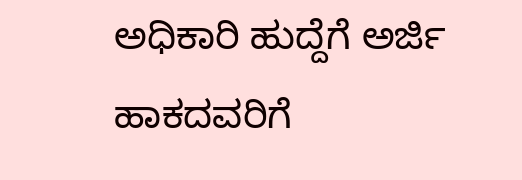ಅಧಿಕಾರಿ ಹುದ್ದೆಗೆ ಅರ್ಜಿ ಹಾಕದವರಿಗೆ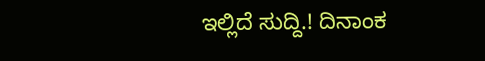ಇಲ್ಲಿದೆ ಸುದ್ದಿ.! ದಿನಾಂಕ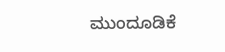ಮುಂದೂಡಿಕೆ